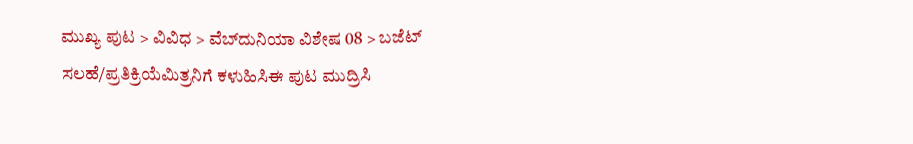ಮುಖ್ಯ ಪುಟ > ವಿವಿಧ > ವೆಬ್‌ದುನಿಯಾ ವಿಶೇಷ 08 > ಬಜೆಟ್
ಸಲಹೆ/ಪ್ರತಿಕ್ರಿಯೆಮಿತ್ರನಿಗೆ ಕಳುಹಿಸಿಈ ಪುಟ ಮುದ್ರಿಸಿ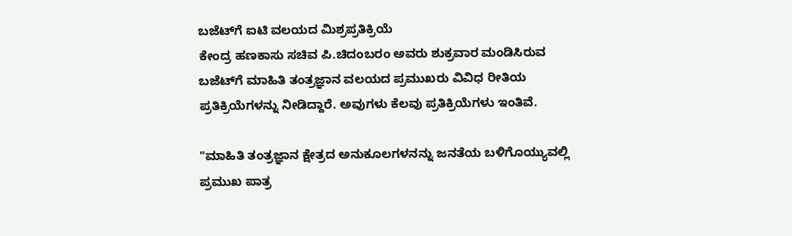ಬಜೆಟ್‌ಗೆ ಐಟಿ ವಲಯದ ಮಿಶ್ರಪ್ರತಿಕ್ರಿಯೆ
ಕೇಂದ್ರ ಹಣಕಾಸು ಸಚಿವ ಪಿ.ಚಿದಂಬರಂ ಅವರು ಶುಕ್ರವಾರ ಮಂಡಿಸಿರುವ ಬಜೆಟ್‌ಗೆ ಮಾಹಿತಿ ತಂತ್ರಜ್ಞಾನ ವಲಯದ ಪ್ರಮುಖರು ವಿವಿಧ ರೀತಿಯ ಪ್ರತಿಕ್ರಿಯೆಗಳನ್ನು ನೀಡಿದ್ದಾರೆ. ಅವುಗಳು ಕೆಲವು ಪ್ರತಿಕ್ರಿಯೆಗಳು ಇಂತಿವೆ.

"ಮಾಹಿತಿ ತಂತ್ರಜ್ಞಾನ ಕ್ಷೇತ್ರದ ಅನುಕೂಲಗಳನನ್ನು ಜನತೆಯ ಬಳಿಗೊಯ್ಯುವಲ್ಲಿ ಪ್ರಮುಖ ಪಾತ್ರ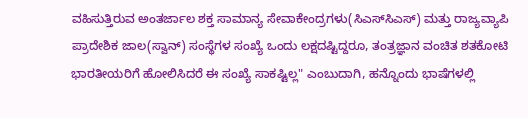ವಹಿಸುತ್ತಿರುವ ಅಂತರ್ಜಾಲ ಶಕ್ತ ಸಾಮಾನ್ಯ ಸೇವಾಕೇಂದ್ರಗಳು(ಸಿಎಸ್‌ಸಿಎಸ್) ಮತ್ತು ರಾಜ್ಯವ್ಯಾಪಿ ಪ್ರಾದೇಶಿಕ ಜಾಲ(ಸ್ವಾನ್) ಸಂಸ್ಥೆಗಳ ಸಂಖ್ಯೆ ಒಂದು ಲಕ್ಷದಷ್ಟಿದ್ದರೂ, ತಂತ್ರಜ್ಞಾನ ವಂಚಿತ ಶತಕೋಟಿ ಭಾರತೀಯರಿಗೆ ಹೋಲಿಸಿದರೆ ಈ ಸಂಖ್ಯೆ ಸಾಕಷ್ಟಿಲ್ಲ" ಎಂಬುದಾಗಿ, ಹನ್ನೊಂದು ಭಾಷೆಗಳಲ್ಲಿ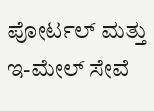ಪೋರ್ಟಲ್ ಮತ್ತು ಇ-ಮೇಲ್ ಸೇವೆ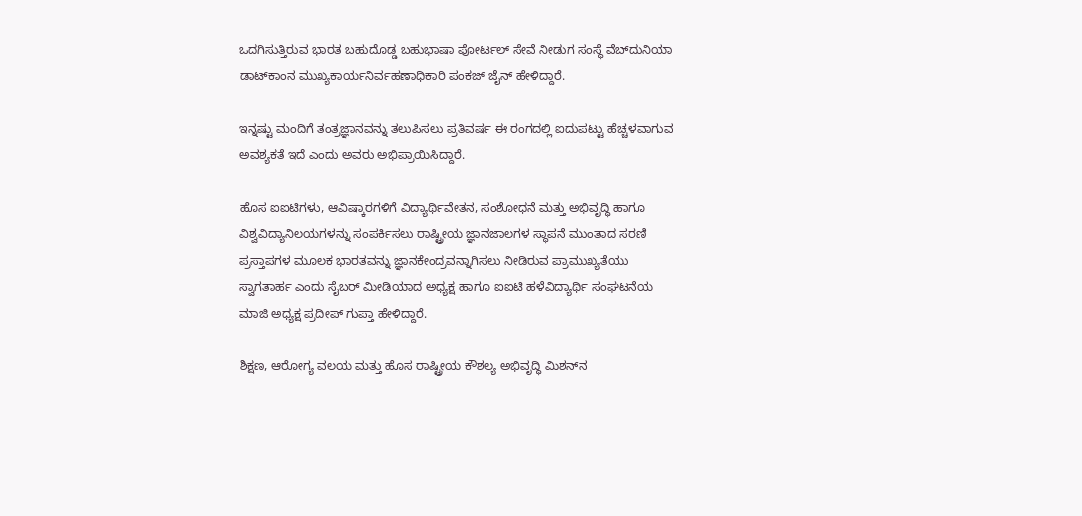ಒದಗಿಸುತ್ತಿರುವ ಭಾರತ ಬಹುದೊಡ್ಡ ಬಹುಭಾಷಾ ಪೋರ್ಟಲ್ ಸೇವೆ ನೀಡುಗ ಸಂಸ್ಥೆ ವೆಬ್‌ದುನಿಯಾ ಡಾಟ್‌ಕಾಂನ ಮುಖ್ಯಕಾರ್ಯನಿರ್ವಹಣಾಧಿಕಾರಿ ಪಂಕಜ್ ಜೈನ್ ಹೇಳಿದ್ದಾರೆ.

ಇನ್ನಷ್ಟು ಮಂದಿಗೆ ತಂತ್ರಜ್ಞಾನವನ್ನು ತಲುಪಿಸಲು ಪ್ರತಿವರ್ಷ ಈ ರಂಗದಲ್ಲಿ ಐದುಪಟ್ಟು ಹೆಚ್ಚಳವಾಗುವ ಅವಶ್ಯಕತೆ ಇದೆ ಎಂದು ಅವರು ಅಭಿಪ್ರಾಯಿಸಿದ್ದಾರೆ.

ಹೊಸ ಐಐಟಿಗಳು, ಆವಿಷ್ಕಾರಗಳಿಗೆ ವಿದ್ಯಾರ್ಥಿವೇತನ, ಸಂಶೋಧನೆ ಮತ್ತು ಅಭಿವೃದ್ಧಿ ಹಾಗೂ ವಿಶ್ವವಿದ್ಯಾನಿಲಯಗಳನ್ನು ಸಂಪರ್ಕಿಸಲು ರಾಷ್ಟ್ರೀಯ ಜ್ಞಾನಜಾಲಗಳ ಸ್ಥಾಪನೆ ಮುಂತಾದ ಸರಣಿ ಪ್ರಸ್ತಾಪಗಳ ಮೂಲಕ ಭಾರತವನ್ನು ಜ್ಞಾನಕೇಂದ್ರವನ್ನಾಗಿಸಲು ನೀಡಿರುವ ಪ್ರಾಮುಖ್ಯತೆಯು ಸ್ವಾಗತಾರ್ಹ ಎಂದು ಸೈಬರ್ ಮೀಡಿಯಾದ ಅಧ್ಯಕ್ಷ ಹಾಗೂ ಐಐಟಿ ಹಳೆವಿದ್ಯಾರ್ಥಿ ಸಂಘಟನೆಯ ಮಾಜಿ ಅಧ್ಯಕ್ಷ ಪ್ರದೀಪ್ ಗುಪ್ತಾ ಹೇಳಿದ್ದಾರೆ.

ಶಿಕ್ಷಣ, ಆರೋಗ್ಯ ವಲಯ ಮತ್ತು ಹೊಸ ರಾಷ್ಟ್ರೀಯ ಕೌಶಲ್ಯ ಅಭಿವೃದ್ಧಿ ಮಿಶನ್‌ನ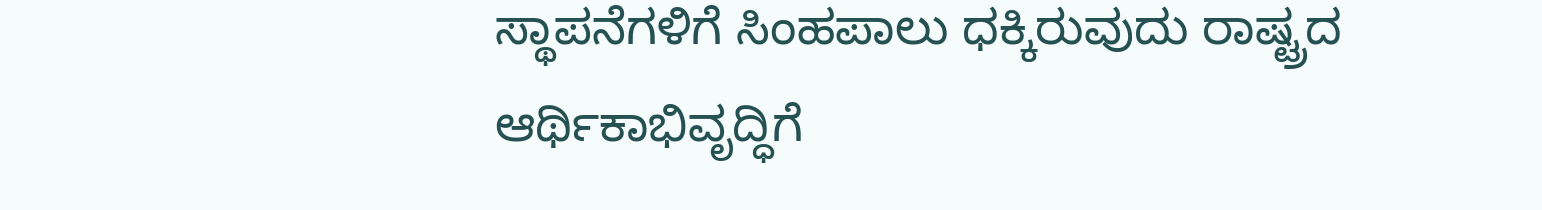ಸ್ಥಾಪನೆಗಳಿಗೆ ಸಿಂಹಪಾಲು ಧಕ್ಕಿರುವುದು ರಾಷ್ಟ್ರದ ಆರ್ಥಿಕಾಭಿವೃದ್ಧಿಗೆ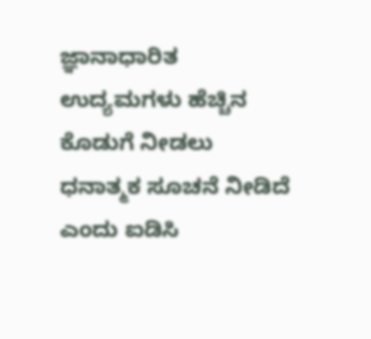ಜ್ಞಾನಾಧಾರಿತ ಉದ್ಯಮಗಳು ಹೆಚ್ಚಿನ ಕೊಡುಗೆ ನೀಡಲು ಧನಾತ್ಮಕ ಸೂಚನೆ ನೀಡಿದೆ ಎಂದು ಐಡಿಸಿ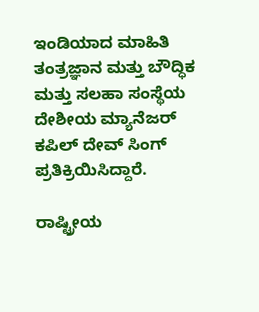ಇಂಡಿಯಾದ ಮಾಹಿತಿ ತಂತ್ರಜ್ಞಾನ ಮತ್ತು ಬೌದ್ಧಿಕ ಮತ್ತು ಸಲಹಾ ಸಂಸ್ಥೆಯ ದೇಶೀಯ ಮ್ಯಾನೆಜರ್ ಕಪಿಲ್ ದೇವ್ ಸಿಂಗ್ ಪ್ರತಿಕ್ರಿಯಿಸಿದ್ದಾರೆ.

ರಾಷ್ಟ್ರೀಯ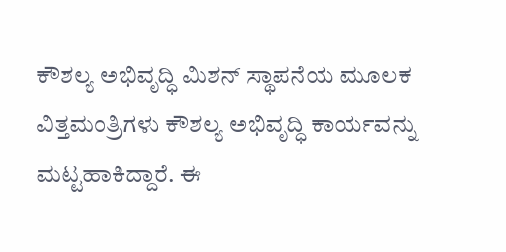ಕೌಶಲ್ಯ ಅಭಿವೃದ್ಧಿ ಮಿಶನ್ ಸ್ಥಾಪನೆಯ ಮೂಲಕ ವಿತ್ತಮಂತ್ರಿಗಳು ಕೌಶಲ್ಯ ಅಭಿವೃದ್ಧಿ ಕಾರ್ಯವನ್ನು ಮಟ್ಟಹಾಕಿದ್ದಾರೆ. ಈ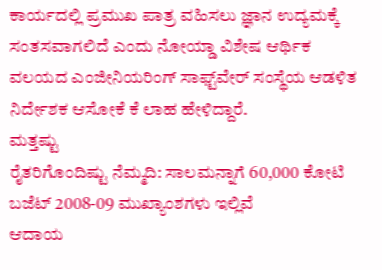ಕಾರ್ಯದಲ್ಲಿ ಪ್ರಮುಖ ಪಾತ್ರ ವಹಿಸಲು ಜ್ಞಾನ ಉದ್ಯಮಕ್ಕೆ ಸಂತಸವಾಗಲಿದೆ ಎಂದು ನೋಯ್ಡಾ ವಿಶೇಷ ಆರ್ಥಿಕ ವಲಯದ ಎಂಜೀನಿಯರಿಂಗ್ ಸಾಫ್ಟ್‌ವೇರ್ ಸಂಸ್ಥೆಯ ಆಡಳಿತ ನಿರ್ದೇಶಕ ಆಸೋಕೆ ಕೆ ಲಾಹ ಹೇಳಿದ್ದಾರೆ.
ಮತ್ತಷ್ಟು
ರೈತರಿಗೊಂದಿಷ್ಟು ನೆಮ್ಮದಿ: ಸಾಲಮನ್ನಾಗೆ 60,000 ಕೋಟಿ
ಬಜೆಟ್ 2008-09 ಮುಖ್ಯಾಂಶಗಳು ಇಲ್ಲಿವೆ
ಆದಾಯ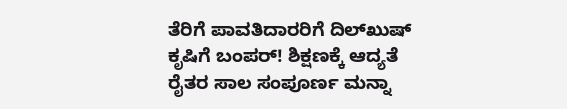ತೆರಿಗೆ ಪಾವತಿದಾರರಿಗೆ ದಿಲ್‌ಖುಷ್
ಕೃಷಿಗೆ ಬಂಪರ್! ಶಿಕ್ಷಣಕ್ಕೆ ಆದ್ಯತೆ
ರೈತರ ಸಾಲ ಸಂಪೂರ್ಣ ಮನ್ನಾ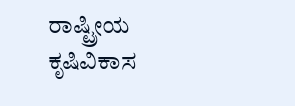ರಾಷ್ಟ್ರೀಯ ಕೃಷಿವಿಕಾಸ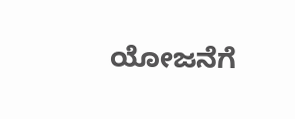ಯೋಜನೆಗೆ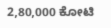2,80,000 ಕೋಟಿ